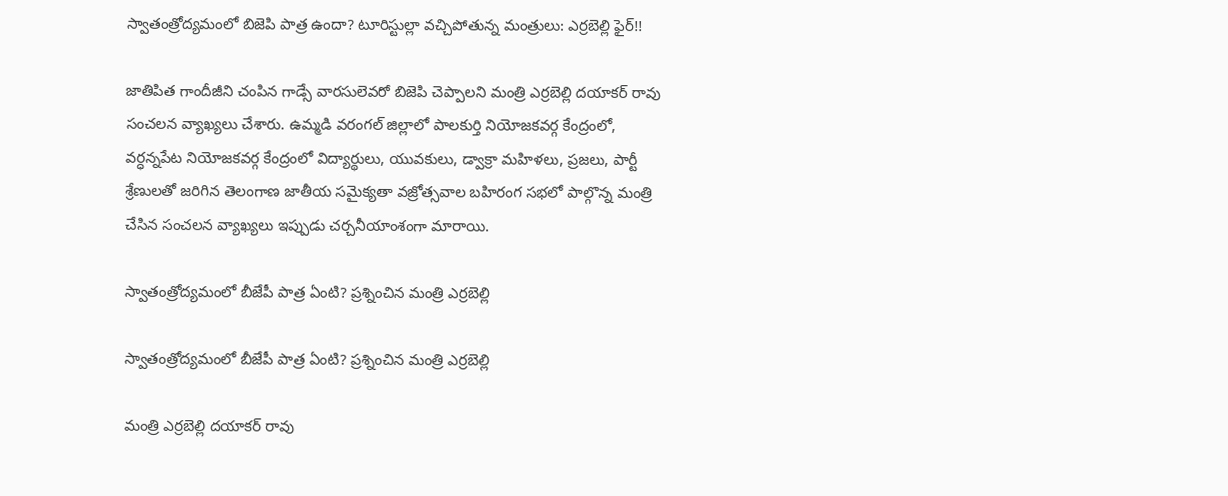స్వాతంత్రోద్యమంలో బిజెపి పాత్ర ఉందా? టూరిస్టుల్లా వచ్చిపోతున్న మంత్రులు: ఎర్రబెల్లి ఫైర్!!

జాతిపిత గాందీజీని చంపిన గాడ్సే వార‌సులెవ‌రో బిజెపి చెప్పాలని మంత్రి ఎర్రబెల్లి దయాకర్ రావు సంచలన వ్యాఖ్యలు చేశారు. ఉమ్మడి వరంగల్ జిల్లాలో పాల‌కుర్తి నియోజ‌క‌వ‌ర్గ కేంద్రంలో, వర్ధన్నపేట నియోజకవర్గ కేంద్రంలో విద్యార్థులు, యువ‌కులు, డ్వాక్రా మ‌హిళ‌లు, ప్ర‌జ‌లు, పార్టీ శ్రేణులతో జ‌రిగిన తెలంగాణ జాతీయ స‌మైక్య‌తా వ‌జ్రోత్స‌వాల బ‌హిరంగ స‌భ‌లో పాల్గొన్న మంత్రి చేసిన సంచలన వ్యాఖ్యలు ఇప్పుడు చర్చనీయాంశంగా మారాయి.

స్వాతంత్రోద్యమంలో బీజేపీ పాత్ర ఏంటి? ప్రశ్నించిన మంత్రి ఎర్రబెల్లి

స్వాతంత్రోద్యమంలో బీజేపీ పాత్ర ఏంటి? ప్రశ్నించిన మంత్రి ఎర్రబెల్లి

మంత్రి ఎర్రబెల్లి దయాకర్ రావు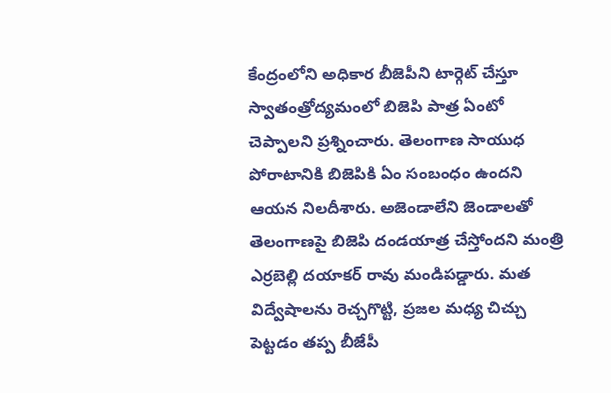కేంద్రంలోని అధికార బీజెపీని టార్గెట్ చేస్తూ స్వాతంత్రోద్యమంలో బిజెపి పాత్ర ఏంటో చెప్పాలని ప్రశ్నించారు. తెలంగాణ సాయుధ పోరాటానికి బిజెపికి ఏం సంబంధం ఉందని ఆయన నిలదీశారు. అజెండాలేని జెండాల‌తో తెలంగాణ‌పై బిజెపి దండ‌యాత్ర చేస్తోందని మంత్రి ఎర్రబెల్లి దయాకర్ రావు మండిపడ్డారు. మ‌త విద్వేషాల‌ను రెచ్చ‌గొట్టి, ప్ర‌జ‌ల మ‌ధ్య చిచ్చు పెట్టడం తప్ప బీజేపీ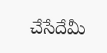చేసేదేమీ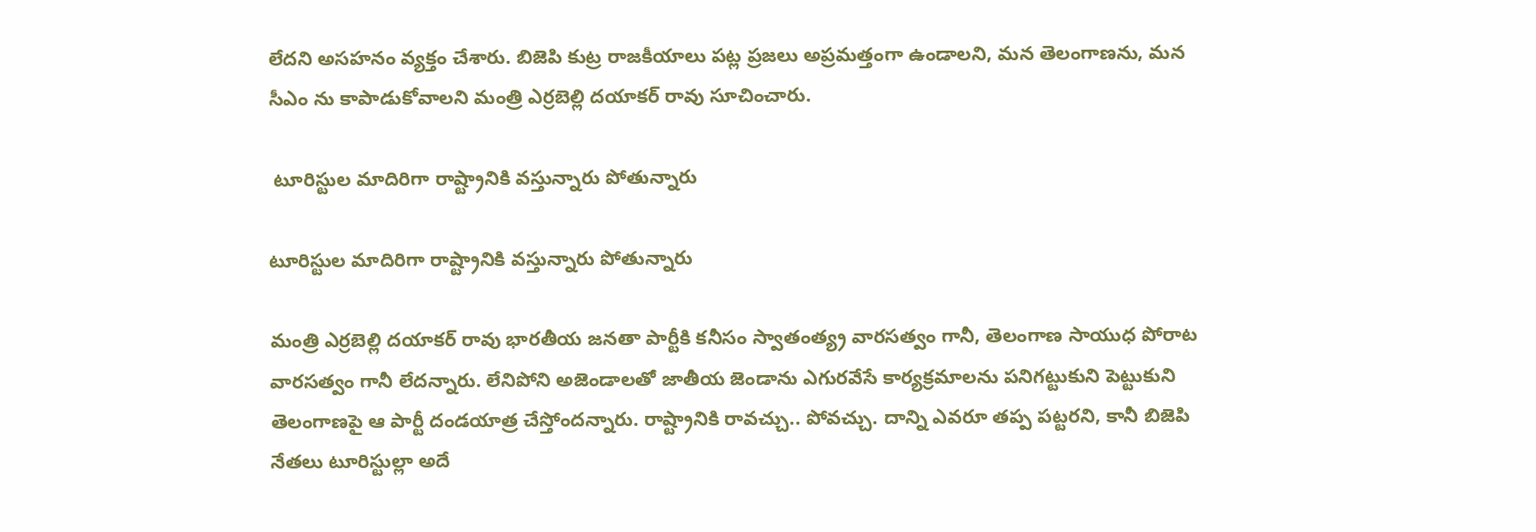లేదని అసహనం వ్యక్తం చేశారు. బిజెపి కుట్ర రాజకీయాలు పట్ల ప్రజలు అప్రమత్తంగా ఉండాలని, మన తెలంగాణను, మన సీఎం ను కాపాడుకోవాలని మంత్రి ఎర్రబెల్లి దయాకర్ రావు సూచించారు.

 టూరిస్టుల మాదిరిగా రాష్ట్రానికి వస్తున్నారు పోతున్నారు

టూరిస్టుల మాదిరిగా రాష్ట్రానికి వస్తున్నారు పోతున్నారు

మంత్రి ఎర్ర‌బెల్లి ద‌యాక‌ర్ రావు భారతీయ జనతా పార్టీకి క‌నీసం స్వాతంత్య్ర వార‌స‌త్వం గానీ, తెలంగాణ సాయుధ పోరాట వారసత్వం గానీ లేద‌న్నారు. లేనిపోని అజెండాల‌తో జాతీయ జెండాను ఎగుర‌వేసే కార్య‌క్ర‌మాల‌ను పనిగట్టుకుని పెట్టుకుని తెలంగాణ‌పై ఆ పార్టీ దండ‌యాత్ర చేస్తోంద‌న్నారు. రాష్ట్రానికి రావ‌చ్చు.. పోవ‌చ్చు. దాన్ని ఎవ‌రూ త‌ప్ప పట్ట‌ర‌ని, కానీ బిజెపి నేత‌లు టూరిస్టుల్లా అదే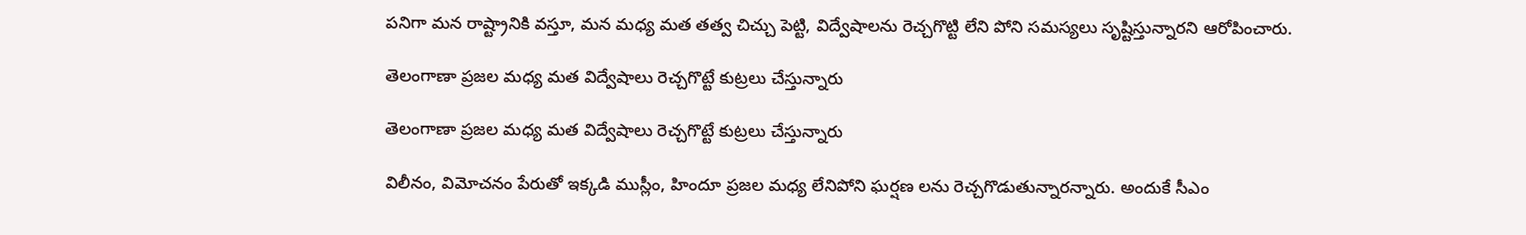ప‌నిగా మ‌న రాష్ట్రానికి వ‌స్తూ, మ‌న మ‌ధ్య మ‌త తత్వ చిచ్చు పెట్టి, విద్వేషాల‌ను రెచ్చ‌గొట్టి లేని పోని స‌మ‌స్య‌లు సృష్టిస్తున్నార‌ని ఆరోపించారు.

తెలంగాణా ప్రజల మధ్య మత విద్వేషాలు రెచ్చగొట్టే కుట్రలు చేస్తున్నారు

తెలంగాణా ప్రజల మధ్య మత విద్వేషాలు రెచ్చగొట్టే కుట్రలు చేస్తున్నారు

విలీనం, విమోచ‌నం పేరుతో ఇక్క‌డి ముస్లీం, హిందూ ప్ర‌జ‌ల మ‌ధ్య లేనిపోని ఘర్షణ లను రెచ్చ‌గొడుతున్నార‌న్నారు. అందుకే సీఎం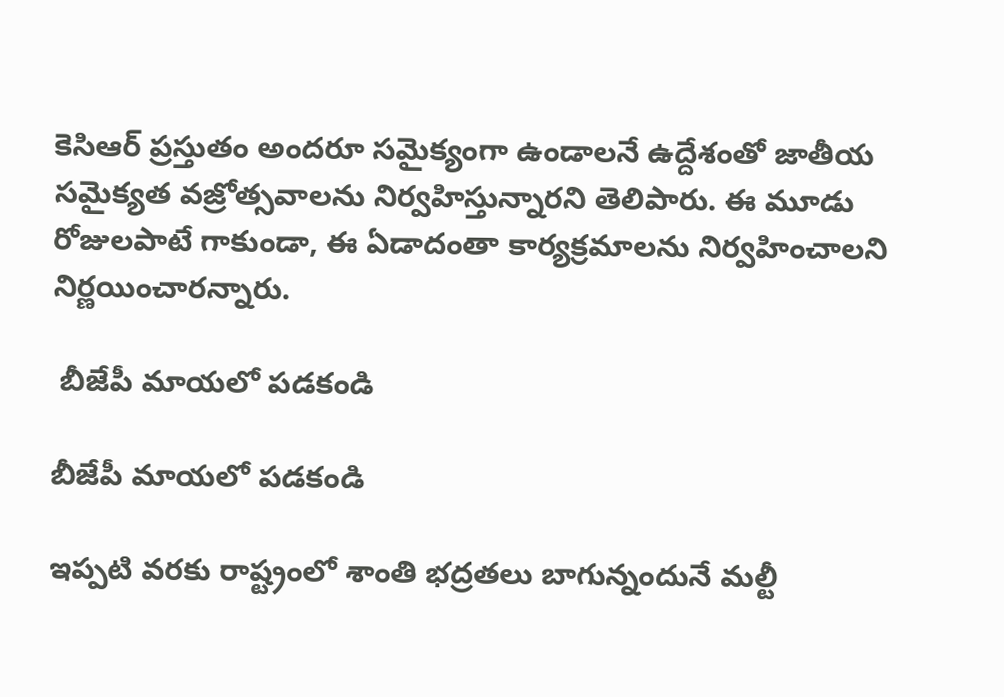కెసిఆర్ ప్రస్తుతం అందరూ సమైక్యంగా ఉండాలనే ఉద్దేశంతో జాతీయ స‌మైక్య‌త వ‌జ్రోత్స‌వాల‌ను నిర్వ‌హిస్తున్నార‌ని తెలిపారు. ఈ మూడు రోజుల‌పాటే గాకుండా, ఈ ఏడాదంతా కార్య‌క్ర‌మాల‌ను నిర్వ‌హించాలని నిర్ణ‌యించార‌న్నారు.

 బీజేపీ మాయలో పడకండి

బీజేపీ మాయలో పడకండి

ఇప్ప‌టి వ‌ర‌కు రాష్ట్రంలో శాంతి భ‌ద్ర‌త‌లు బాగున్నందునే మ‌ల్టీ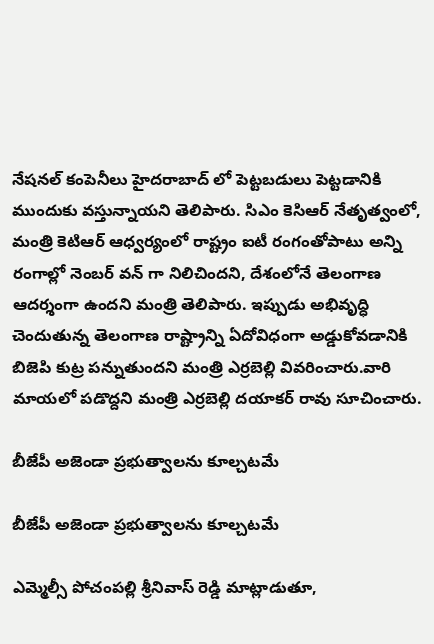నేష‌న‌ల్ కంపెనీలు హైద‌రాబాద్ లో పెట్ట‌బ‌డులు పెట్ట‌డానికి ముందుకు వ‌స్తున్నాయ‌ని తెలిపారు. సిఎం కెసిఆర్ నేతృత్వంలో, మంత్రి కెటిఆర్ ఆధ్వ‌ర్యంలో రాష్ట్రం ఐటీ రంగంతోపాటు అన్ని రంగాల్లో నెంబ‌ర్ వ‌న్ గా నిలిచింద‌ని, దేశంలోనే తెలంగాణ ఆద‌ర్శంగా ఉంద‌ని మంత్రి తెలిపారు. ఇప్పుడు అభివృద్ధి చెందుతున్న తెలంగాణ రాష్ట్రాన్ని ఏదోవిధంగా అడ్డుకోవ‌డానికి బిజెపి కుట్ర ప‌న్నుతుంద‌ని మంత్రి ఎర్ర‌బెల్లి వివ‌రించారు.వారి మాయలో పడొద్దని మంత్రి ఎర్రబెల్లి దయాకర్ రావు సూచించారు.

బీజేపీ అజెండా ప్రభుత్వాలను కూల్చటమే

బీజేపీ అజెండా ప్రభుత్వాలను కూల్చటమే

ఎమ్మెల్సీ పోచంప‌ల్లి శ్రీ‌నివాస్ రెడ్డి మాట్లాడుతూ,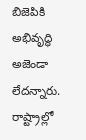బిజెపికి అభివృద్ధి అజెండా లేద‌న్నారు. రాష్ట్రాల్లో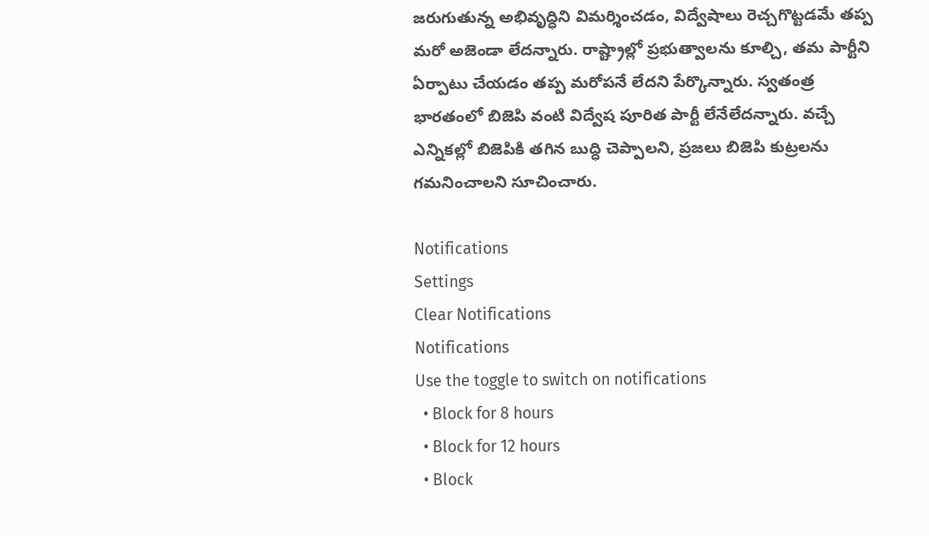జ‌రుగుతున్న అభివృద్ధిని విమ‌ర్శించ‌డం, విద్వేషాలు రెచ్చ‌గొట్ట‌డ‌మే త‌ప్ప మ‌రో అజెండా లేద‌న్నారు. రాష్ట్రాల్లో ప్ర‌భుత్వాలను కూల్చి, త‌మ పార్టీని ఏర్పాటు చేయడం తప్ప మ‌రోప‌నే లేదని పేర్కొన్నారు. స్వ‌తంత్ర భార‌తంలో బిజెపి వంటి విద్వేష పూరిత‌ పార్టీ లేనేలేద‌న్నారు. వచ్చే ఎన్నికల్లో బిజెపికి తగిన బుద్ధి చెప్పాలని, ప్రజలు బిజెపి కుట్రలను గమనించాలని సూచించారు.

Notifications
Settings
Clear Notifications
Notifications
Use the toggle to switch on notifications
  • Block for 8 hours
  • Block for 12 hours
  • Block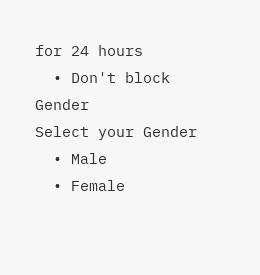for 24 hours
  • Don't block
Gender
Select your Gender
  • Male
  • Female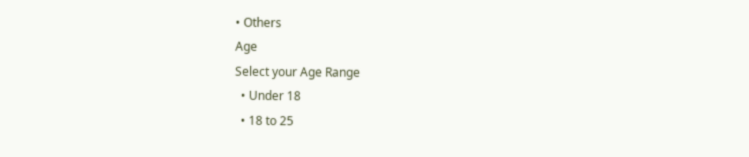• Others
Age
Select your Age Range
  • Under 18
  • 18 to 25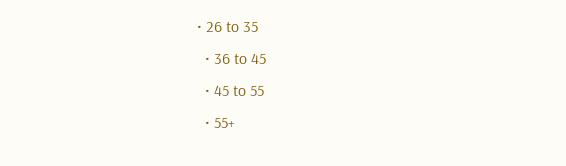• 26 to 35
  • 36 to 45
  • 45 to 55
  • 55+